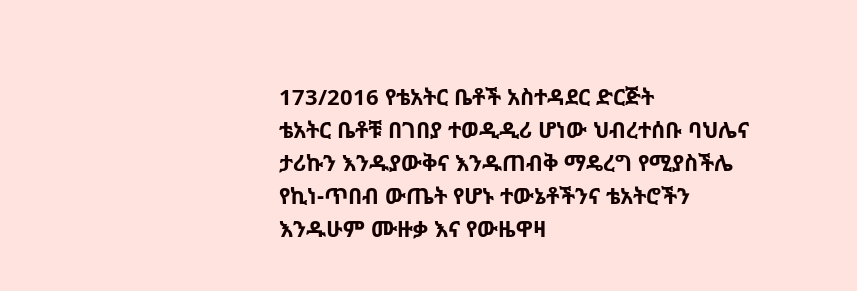173/2016 የቴአትር ቤቶች አስተዳደር ድርጅት
ቴአትር ቤቶቹ በገበያ ተወዲዲሪ ሆነው ህብረተሰቡ ባህሌና ታሪኩን እንዱያውቅና እንዱጠብቅ ማዴረግ የሚያስችሌ የኪነ-ጥበብ ውጤት የሆኑ ተውኔቶችንና ቴአትሮችን እንዱሁም ሙዙቃ እና የውዜዋዛ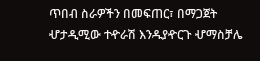ጥበብ ስራዎችን በመፍጠር፣ በማጋጀት ሇታዲሚው ተዯራሽ እንዱያዯርጉ ሇማስቻሌ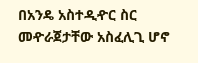በአንዴ አስተዲዯር ስር መዯራጀታቸው አስፈሊጊ ሆኖ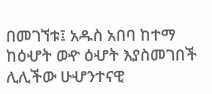በመገኘቱ፤ አዱስ አበባ ከተማ ከዕሇት ወዯ ዕሇት እያስመገበች ሊሊችው ሁሇንተናዊ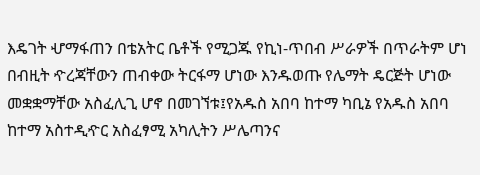እዴገት ሇማፋጠን በቴአትር ቤቶች የሚጋጁ የኪነ-ጥበብ ሥራዎች በጥራትም ሆነ በብዚት ዯረጃቸውን ጠብቀው ትርፋማ ሆነው እንዱወጡ የሌማት ዴርጅት ሆነው መቋቋማቸው አስፈሊጊ ሆኖ በመገኘቱ፤የአዱስ አበባ ከተማ ካቢኔ የአዱስ አበባ ከተማ አስተዲዯር አስፈፃሚ አካሊትን ሥሌጣንና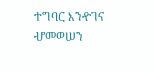ተግባር እንዯገና ሇመወሠን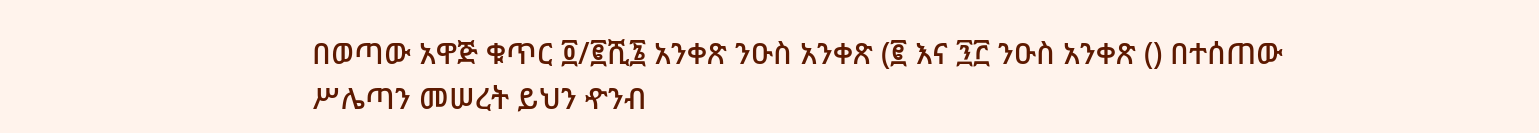በወጣው አዋጅ ቁጥር ፬/፪ሺ፮ አንቀጽ ንዑስ አንቀጽ (፪ እና ፺፫ ንዑስ አንቀጽ () በተሰጠው ሥሌጣን መሠረት ይህን ዯንብ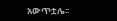አውጥቷሌ፡፡